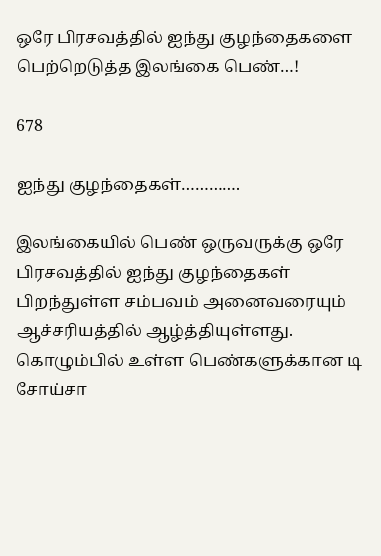ஒரே பிரசவத்தில் ஐந்து குழந்தைகளை பெற்றெடுத்த இலங்கை பெண்…!

678

ஐந்து குழந்தைகள்………….

இலங்கையில் பெண் ஒருவருக்கு ஒரே பிரசவத்தில் ஐந்து குழந்தைகள் பிறந்துள்ள சம்பவம் அனைவரையும் ஆச்சரியத்தில் ஆழ்த்தியுள்ளது. கொழும்பில் உள்ள பெண்களுக்கான டி சோய்சா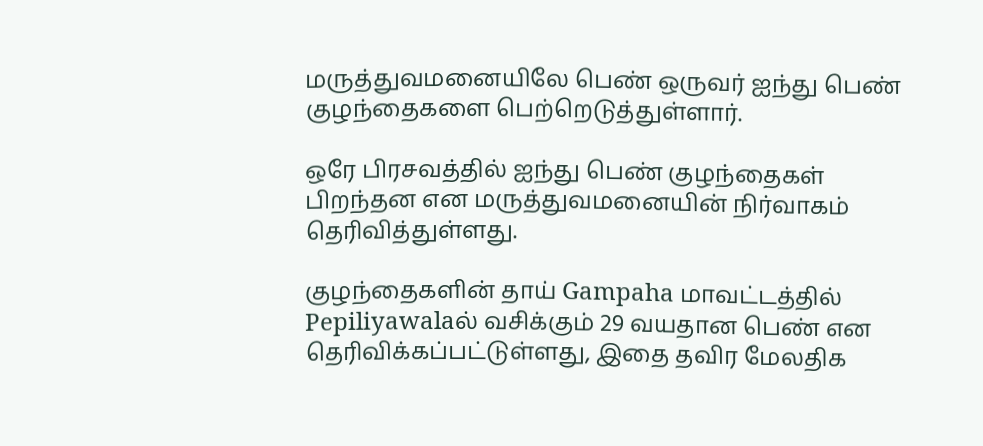மருத்துவமனையிலே பெண் ஒருவர் ஐந்து பெண் குழந்தைகளை பெற்றெடுத்துள்ளார்.

ஒரே பிரசவத்தில் ஐந்து பெண் குழந்தைகள் பிறந்தன என மருத்துவமனையின் நிர்வாகம் தெரிவித்துள்ளது.

குழந்தைகளின் தாய் Gampaha மாவட்டத்தில் Pepiliyawalaல் வசிக்கும் 29 வயதான பெண் என தெரிவிக்கப்பட்டுள்ளது, இதை தவிர மேலதிக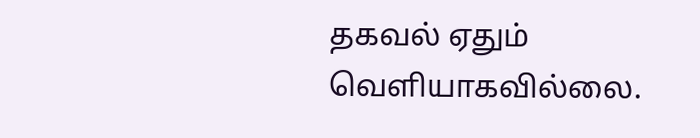தகவல் ஏதும் வெளியாகவில்லை.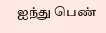ஐந்து பெண்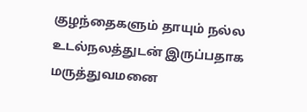குழந்தைகளும் தாயும் நல்ல உடல்நலத்துடன் இருப்பதாக மருத்துவமனை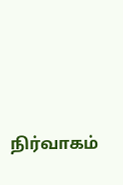நிர்வாகம்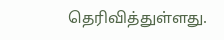தெரிவித்துள்ளது.